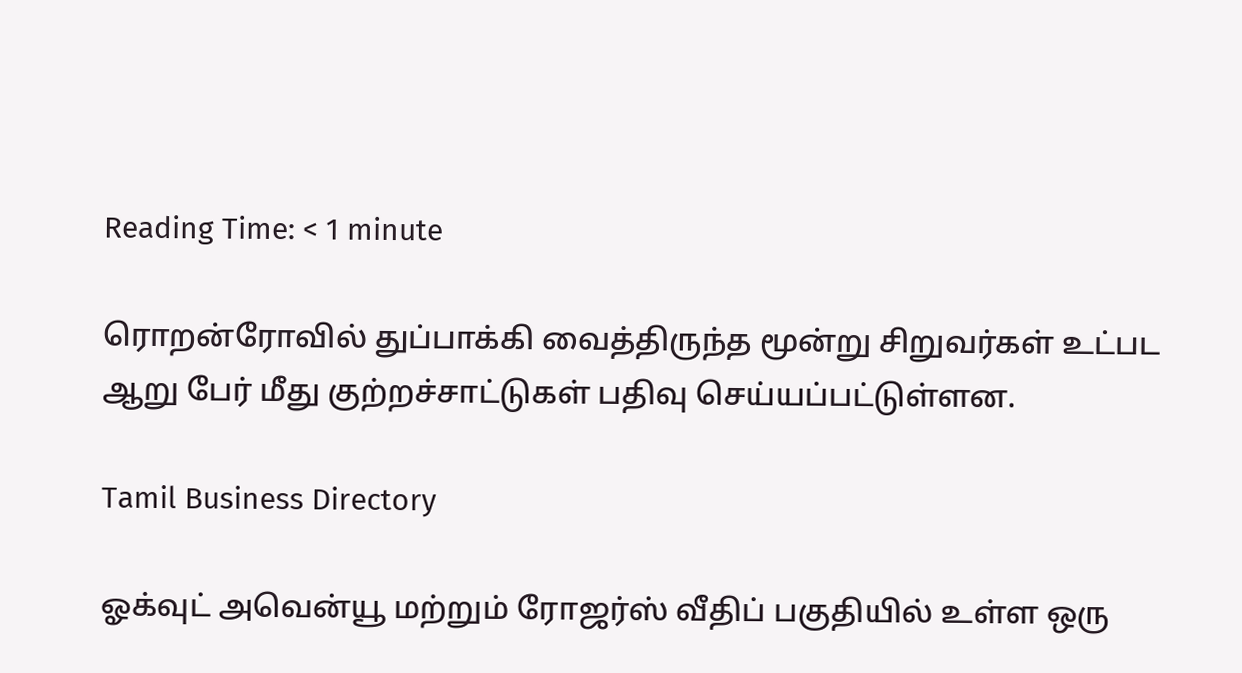Reading Time: < 1 minute

ரொறன்ரோவில் துப்பாக்கி வைத்திருந்த மூன்று சிறுவர்கள் உட்பட ஆறு பேர் மீது குற்றச்சாட்டுகள் பதிவு செய்யப்பட்டுள்ளன.

Tamil Business Directory

ஓக்வுட் அவென்யூ மற்றும் ரோஜர்ஸ் வீதிப் பகுதியில் உள்ள ஒரு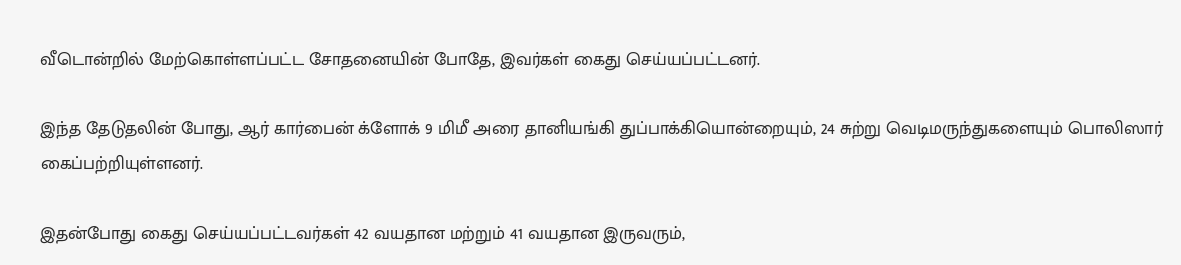வீடொன்றில் மேற்கொள்ளப்பட்ட சோதனையின் போதே, இவர்கள் கைது செய்யப்பட்டனர்.

இந்த தேடுதலின் போது, ஆர் கார்பைன் க்ளோக் 9 மிமீ அரை தானியங்கி துப்பாக்கியொன்றையும், 24 சுற்று வெடிமருந்துகளையும் பொலிஸார் கைப்பற்றியுள்ளனர்.

இதன்போது கைது செய்யப்பட்டவர்கள் 42 வயதான மற்றும் 41 வயதான இருவரும்,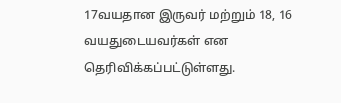17வயதான இருவர் மற்றும் 18, 16 வயதுடையவர்கள் என தெரிவிக்கப்பட்டுள்ளது.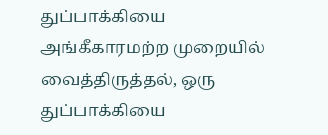துப்பாக்கியை அங்கீகாரமற்ற முறையில் வைத்திருத்தல், ஒரு துப்பாக்கியை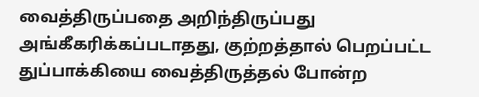வைத்திருப்பதை அறிந்திருப்பது அங்கீகரிக்கப்படாதது, குற்றத்தால் பெறப்பட்ட துப்பாக்கியை வைத்திருத்தல் போன்ற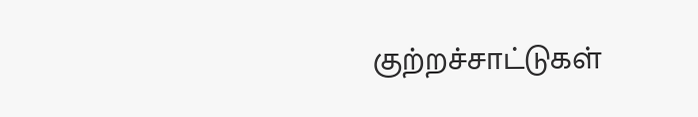குற்றச்சாட்டுகள்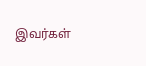இவர்கள்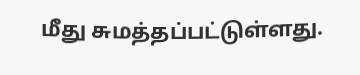மீது சுமத்தப்பட்டுள்ளது.